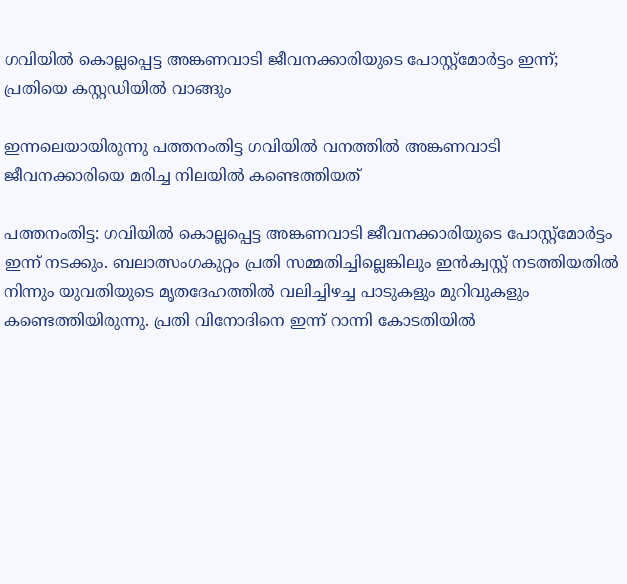ഗവിയില്‍ കൊല്ലപ്പെട്ട അങ്കണവാടി ജീവനക്കാരിയുടെ പോസ്റ്റ്‌മോര്‍ട്ടം ഇന്ന്; പ്രതിയെ കസ്റ്റഡിയില്‍ വാങ്ങും

ഇന്നലെയായിരുന്നു പത്തനംതിട്ട ഗവിയില്‍ വനത്തില്‍ അങ്കണവാടി ജീവനക്കാരിയെ മരിച്ച നിലയില്‍ കണ്ടെത്തിയത്

പത്തനംതിട്ട: ഗവിയില്‍ കൊല്ലപ്പെട്ട അങ്കണവാടി ജീവനക്കാരിയുടെ പോസ്റ്റ്‌മോര്‍ട്ടം ഇന്ന് നടക്കും. ബലാത്സംഗകുറ്റം പ്രതി സമ്മതിച്ചില്ലെങ്കിലും ഇന്‍ക്വസ്റ്റ് നടത്തിയതില്‍ നിന്നും യുവതിയുടെ മൃതദേഹത്തില്‍ വലിച്ചിഴച്ച പാടുകളും മുറിവുകളും കണ്ടെത്തിയിരുന്നു. പ്രതി വിനോദിനെ ഇന്ന് റാന്നി കോടതിയില്‍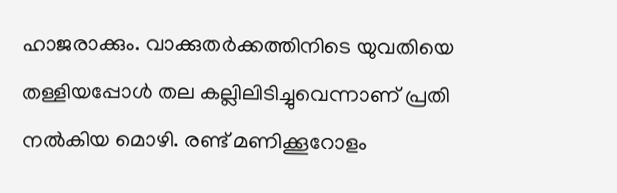ഹാജരാക്കും. വാക്കുതര്‍ക്കത്തിനിടെ യുവതിയെ തള്ളിയപ്പോള്‍ തല കല്ലിലിടിച്ചുവെന്നാണ് പ്രതി നല്‍കിയ മൊഴി. രണ്ട് മണിക്കൂറോളം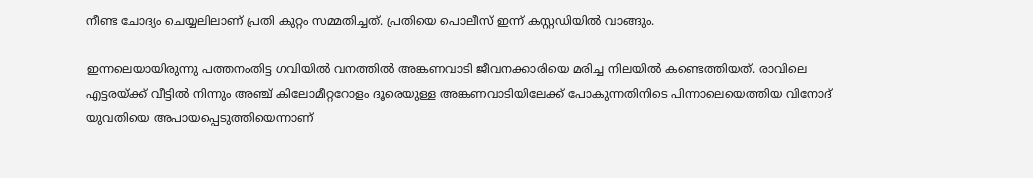നീണ്ട ചോദ്യം ചെയ്യലിലാണ് പ്രതി കുറ്റം സമ്മതിച്ചത്. പ്രതിയെ പൊലീസ് ഇന്ന് കസ്റ്റഡിയില്‍ വാങ്ങും.

ഇന്നലെയായിരുന്നു പത്തനംതിട്ട ഗവിയില്‍ വനത്തില്‍ അങ്കണവാടി ജീവനക്കാരിയെ മരിച്ച നിലയില്‍ കണ്ടെത്തിയത്. രാവിലെ എട്ടരയ്ക്ക് വീട്ടില്‍ നിന്നും അഞ്ച് കിലോമീറ്ററോളം ദൂരെയുള്ള അങ്കണവാടിയിലേക്ക് പോകുന്നതിനിടെ പിന്നാലെയെത്തിയ വിനോദ് യുവതിയെ അപായപ്പെടുത്തിയെന്നാണ്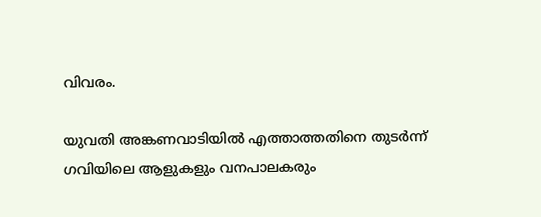വിവരം.

യുവതി അങ്കണവാടിയില്‍ എത്താത്തതിനെ തുടര്‍ന്ന് ഗവിയിലെ ആളുകളും വനപാലകരും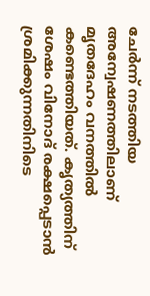ചേര്‍ന്ന് നടത്തിയ അന്വേഷണത്തിലാണ് മൃതദേഹം വനത്തില്‍ കണ്ടെത്തിയത്. കൃത്യത്തിന് ശേഷം വിനോദ് രക്ഷപ്പെടാന്‍ ശ്രമിക്കുന്നതിനിടെ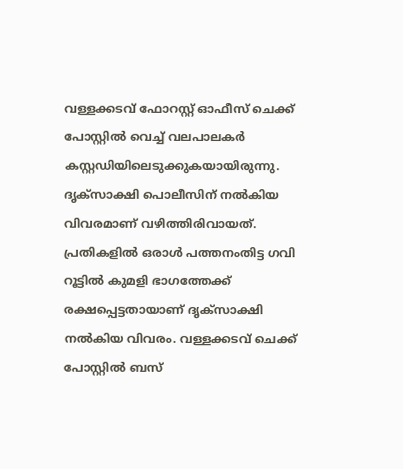വള്ളക്കടവ് ഫോറസ്റ്റ് ഓഫീസ് ചെക്ക് പോസ്റ്റില്‍ വെച്ച് വലപാലകര്‍ കസ്റ്റഡിയിലെടുക്കുകയായിരുന്നു. ദൃക്സാക്ഷി പൊലീസിന് നല്‍കിയ വിവരമാണ് വഴിത്തിരിവായത്. പ്രതികളില്‍ ഒരാള്‍ പത്തനംതിട്ട ഗവി റൂട്ടില്‍ കുമളി ഭാഗത്തേക്ക് രക്ഷപ്പെട്ടതായാണ് ദൃക്സാക്ഷി നല്‍കിയ വിവരം. വള്ളക്കടവ് ചെക്ക് പോസ്റ്റില്‍ ബസ്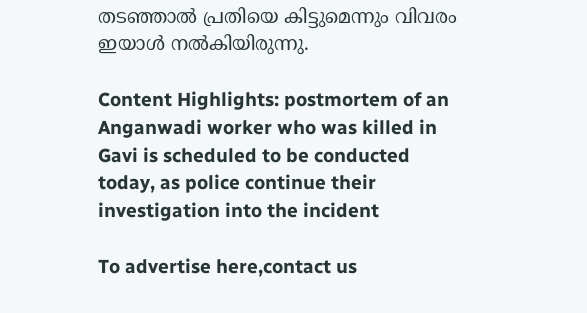തടഞ്ഞാല്‍ പ്രതിയെ കിട്ടുമെന്നും വിവരം ഇയാള്‍ നല്‍കിയിരുന്നു.

Content Highlights: postmortem of an Anganwadi worker who was killed in Gavi is scheduled to be conducted today, as police continue their investigation into the incident

To advertise here,contact us